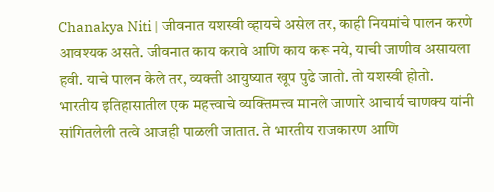Chanakya Niti | जीवनात यशस्वी व्हायचे असेल तर, काही नियमांचे पालन करणे आवश्यक असते. जीवनात काय करावे आणि काय करू नये, याची जाणीव असायला हवी. याचे पालन केले तर, व्यक्ती आयुष्यात खूप पुढे जातो. तो यशस्वी होतो.
भारतीय इतिहासातील एक महत्त्वाचे व्यक्तिमत्त्व मानले जाणारे आचार्य चाणक्य यांनी सांगितलेली तत्वे आजही पाळली जातात. ते भारतीय राजकारण आणि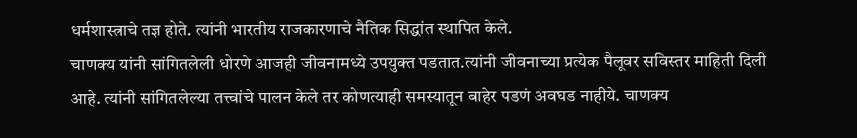धर्मशास्त्राचे तज्ञ होते. त्यांनी भारतीय राजकारणाचे नैतिक सिद्धांत स्थापित केले.
चाणक्य यांनी सांगितलेली धोरणे आजही जीवनामध्ये उपयुक्त पडतात.त्यांनी जीवनाच्या प्रत्येक पैलूवर सविस्तर माहिती दिली आहे. त्यांनी सांगितलेल्या तत्त्वांचे पालन केले तर कोणत्याही समस्यातून बाहेर पडणं अवघड नाहीये. चाणक्य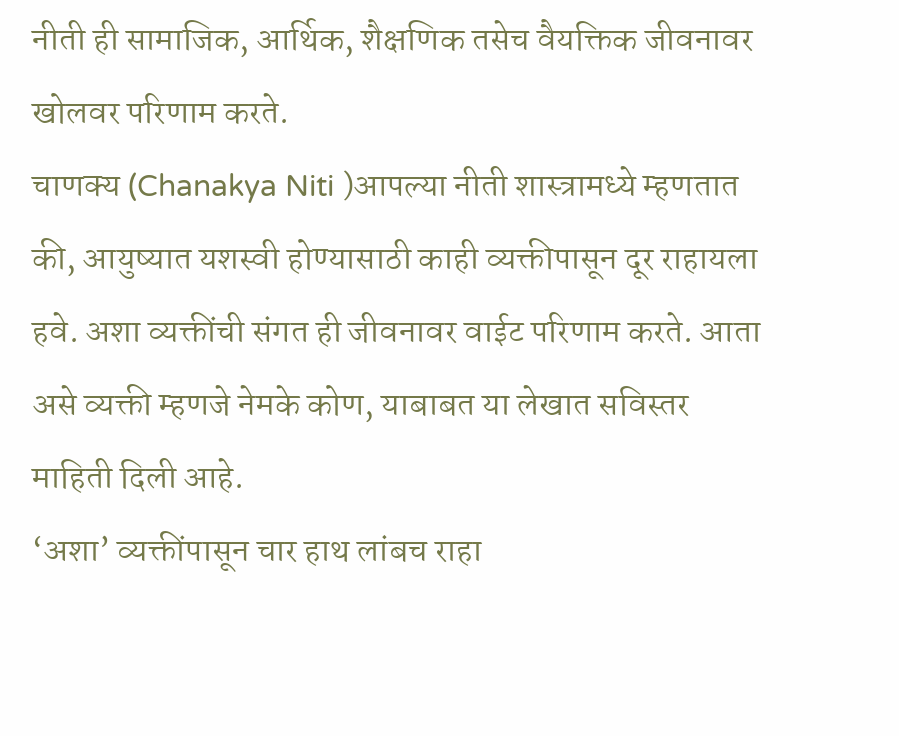नीती ही सामाजिक, आर्थिक, शैक्षणिक तसेच वैयक्तिक जीवनावर खोलवर परिणाम करते.
चाणक्य (Chanakya Niti )आपल्या नीती शास्त्रामध्ये म्हणतात की, आयुष्यात यशस्वी होण्यासाठी काही व्यक्तीपासून दूर राहायला हवे. अशा व्यक्तींची संगत ही जीवनावर वाईट परिणाम करते. आता असे व्यक्ती म्हणजे नेमके कोण, याबाबत या लेखात सविस्तर माहिती दिली आहे.
‘अशा’ व्यक्तींपासून चार हाथ लांबच राहा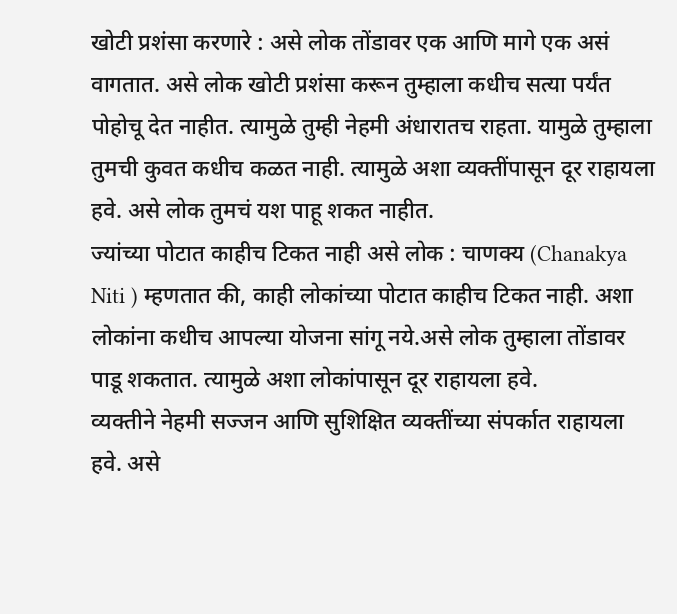खोटी प्रशंसा करणारे : असे लोक तोंडावर एक आणि मागे एक असं वागतात. असे लोक खोटी प्रशंसा करून तुम्हाला कधीच सत्या पर्यंत पोहोचू देत नाहीत. त्यामुळे तुम्ही नेहमी अंधारातच राहता. यामुळे तुम्हाला तुमची कुवत कधीच कळत नाही. त्यामुळे अशा व्यक्तींपासून दूर राहायला हवे. असे लोक तुमचं यश पाहू शकत नाहीत.
ज्यांच्या पोटात काहीच टिकत नाही असे लोक : चाणक्य (Chanakya Niti ) म्हणतात की, काही लोकांच्या पोटात काहीच टिकत नाही. अशा लोकांना कधीच आपल्या योजना सांगू नये.असे लोक तुम्हाला तोंडावर पाडू शकतात. त्यामुळे अशा लोकांपासून दूर राहायला हवे.
व्यक्तीने नेहमी सज्जन आणि सुशिक्षित व्यक्तींच्या संपर्कात राहायला हवे. असे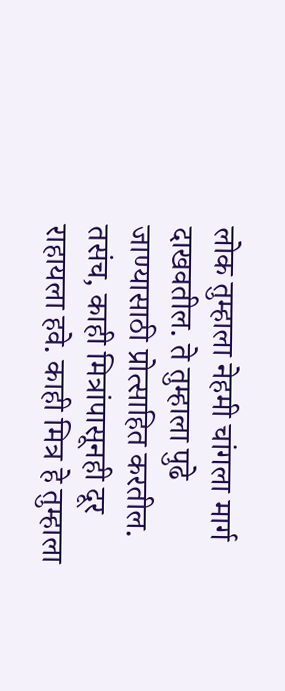लोक तुम्हाला नेहमी चांगला मार्ग दाखवतील. ते तुम्हाला पुढे जाण्यासाठी प्रोत्साहित करतील. तसंच, काही मित्रांपासूनही दूर राहायला हवे. काही मित्र हे तुम्हाला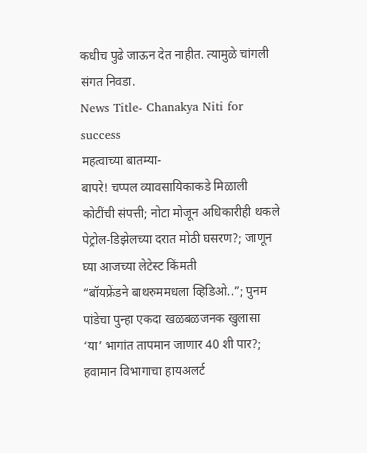कधीच पुढे जाऊन देत नाहीत. त्यामुळे चांगली संगत निवडा.
News Title- Chanakya Niti for success
महत्वाच्या बातम्या-
बापरे! चप्पल व्यावसायिकाकडे मिळाली कोटींची संपत्ती; नोटा मोजून अधिकारीही थकले
पेट्रोल-डिझेलच्या दरात मोठी घसरण?; जाणून घ्या आजच्या लेटेस्ट किंमती
“बॉयफ्रेंडने बाथरुममधला व्हिडिओ..”; पुनम पांडेचा पुन्हा एकदा खळबळजनक खुलासा
‘या’ भागांत तापमान जाणार 40 शी पार?; हवामान विभागाचा हायअलर्ट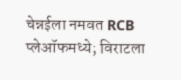चेन्नईला नमवत RCB प्लेऑफमध्ये; विराटला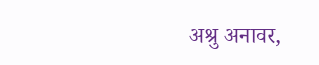अश्रु अनावर,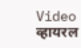Video व्हायरल